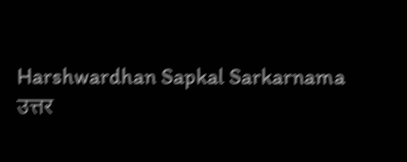Harshwardhan Sapkal Sarkarnama
उत्तर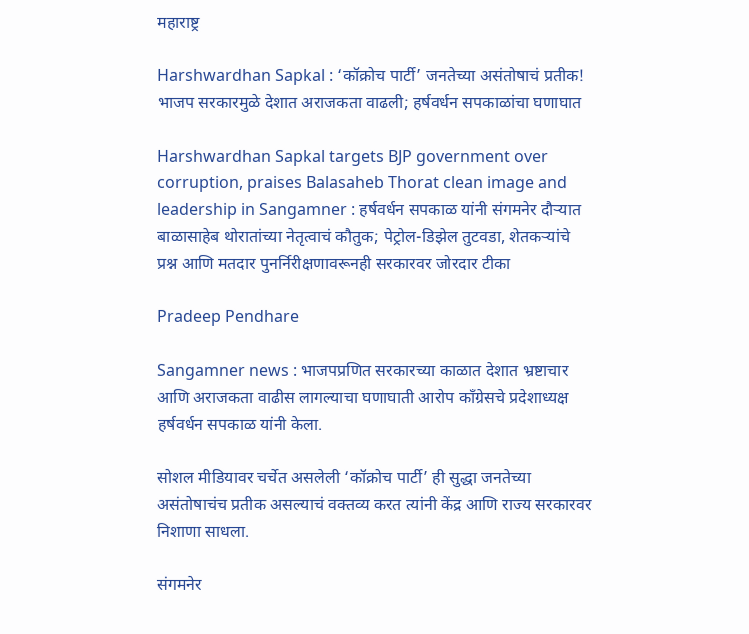महाराष्ट्र

Harshwardhan Sapkal : ‘कॉक्रोच पार्टी’ जनतेच्या असंतोषाचं प्रतीक! भाजप सरकारमुळे देशात अराजकता वाढली; हर्षवर्धन सपकाळांचा घणाघात

Harshwardhan Sapkal targets BJP government over corruption, praises Balasaheb Thorat clean image and leadership in Sangamner : हर्षवर्धन सपकाळ यांनी संगमनेर दौऱ्यात बाळासाहेब थोरातांच्या नेतृत्वाचं कौतुक; पेट्रोल-डिझेल तुटवडा, शेतकऱ्यांचे प्रश्न आणि मतदार पुनर्निरीक्षणावरूनही सरकारवर जोरदार टीका

Pradeep Pendhare

Sangamner news : भाजपप्रणित सरकारच्या काळात देशात भ्रष्टाचार आणि अराजकता वाढीस लागल्याचा घणाघाती आरोप काँग्रेसचे प्रदेशाध्यक्ष हर्षवर्धन सपकाळ यांनी केला.

सोशल मीडियावर चर्चेत असलेली ‘कॉक्रोच पार्टी’ ही सुद्धा जनतेच्या असंतोषाचंच प्रतीक असल्याचं वक्तव्य करत त्यांनी केंद्र आणि राज्य सरकारवर निशाणा साधला.

संगमनेर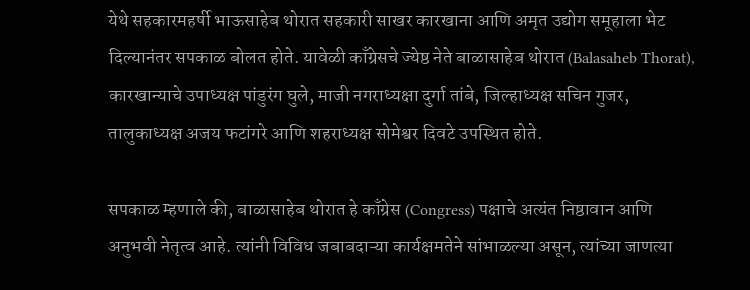येथे सहकारमहर्षी भाऊसाहेब थोरात सहकारी साखर कारखाना आणि अमृत उद्योग समूहाला भेट दिल्यानंतर सपकाळ बोलत होते. यावेळी काँग्रेसचे ज्येष्ठ नेते बाळासाहेब थोरात (Balasaheb Thorat), कारखान्याचे उपाध्यक्ष पांडुरंग घुले, माजी नगराध्यक्षा दुर्गा तांबे, जिल्हाध्यक्ष सचिन गुजर, तालुकाध्यक्ष अजय फटांगरे आणि शहराध्यक्ष सोमेश्वर दिवटे उपस्थित होते.

सपकाळ म्हणाले की, बाळासाहेब थोरात हे काँग्रेस (Congress) पक्षाचे अत्यंत निष्ठावान आणि अनुभवी नेतृत्व आहे. त्यांनी विविध जबाबदाऱ्या कार्यक्षमतेने सांभाळल्या असून, त्यांच्या जाणत्या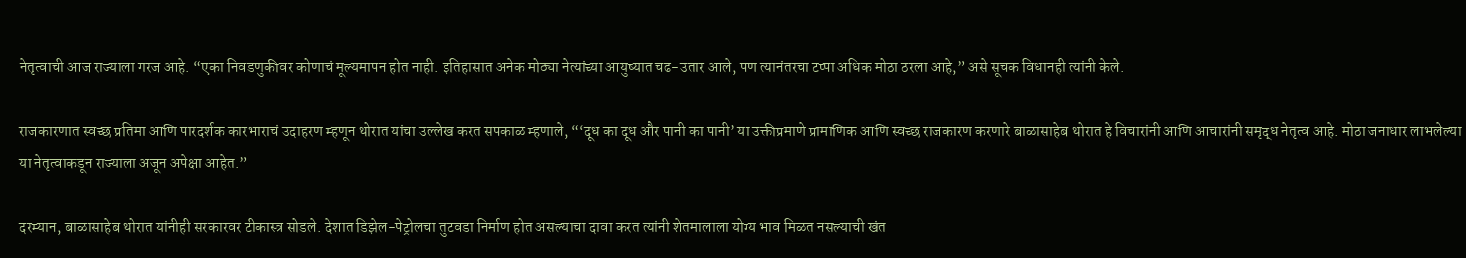नेतृत्वाची आज राज्याला गरज आहे. “एका निवडणुकीवर कोणाचं मूल्यमापन होत नाही. इतिहासात अनेक मोठ्या नेत्यांच्या आयुष्यात चढ-उतार आले, पण त्यानंतरचा टप्पा अधिक मोठा ठरला आहे,” असे सूचक विधानही त्यांनी केले.

राजकारणात स्वच्छ प्रतिमा आणि पारदर्शक कारभाराचं उदाहरण म्हणून थोरात यांचा उल्लेख करत सपकाळ म्हणाले, “‘दूध का दूध और पानी का पानी’ या उक्तीप्रमाणे प्रामाणिक आणि स्वच्छ राजकारण करणारे बाळासाहेब थोरात हे विचारांनी आणि आचारांनी समृद्ध नेतृत्व आहे. मोठा जनाधार लाभलेल्या या नेतृत्वाकडून राज्याला अजून अपेक्षा आहेत.”

दरम्यान, बाळासाहेब थोरात यांनीही सरकारवर टीकास्त्र सोडले. देशात डिझेल-पेट्रोलचा तुटवडा निर्माण होत असल्याचा दावा करत त्यांनी शेतमालाला योग्य भाव मिळत नसल्याची खंत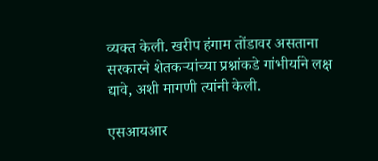व्यक्त केली. खरीप हंगाम तोंडावर असताना सरकारने शेतकऱ्यांच्या प्रश्नांकडे गांभीर्याने लक्ष द्यावे, अशी मागणी त्यांनी केली.

एसआयआर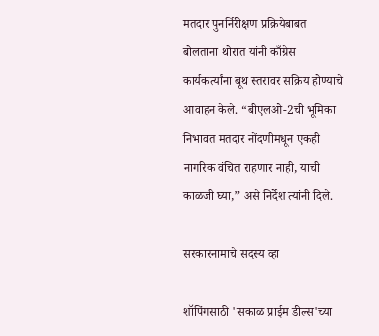मतदार पुनर्निरीक्षण प्रक्रियेबाबत बोलताना थोरात यांनी काँग्रेस कार्यकर्त्यांना बूथ स्तरावर सक्रिय होण्याचे आवाहन केले. “बीएलओ-2ची भूमिका निभावत मतदार नोंदणीमधून एकही नागरिक वंचित राहणार नाही, याची काळजी घ्या,” असे निर्देश त्यांनी दिले.

सरकारनामाचे सदस्य व्हा

शॉपिंगसाठी 'सकाळ प्राईम डील्स'च्या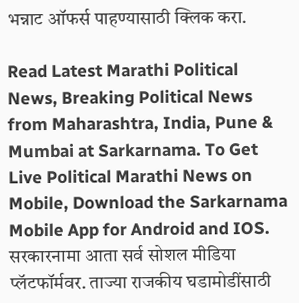भन्नाट ऑफर्स पाहण्यासाठी क्लिक करा.

Read Latest Marathi Political News, Breaking Political News from Maharashtra, India, Pune & Mumbai at Sarkarnama. To Get Live Political Marathi News on Mobile, Download the Sarkarnama Mobile App for Android and IOS. सरकारनामा आता सर्व सोशल मीडिया प्लॅटफॉर्मवर. ताज्या राजकीय घडामोडींसाठी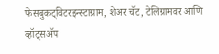फेसबुकट्विटरइन्स्टाग्राम, शेअर चॅट, टेलिग्रामवर आणि व्हॉट्सॲप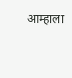आम्हाला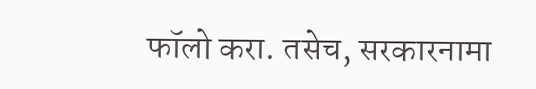फॉलो करा. तसेच, सरकारनामा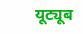यूट्यूब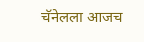चॅनेलला आजच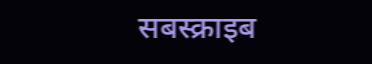सबस्क्राइब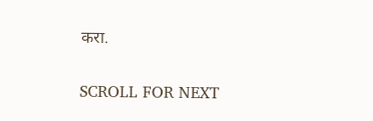करा.

SCROLL FOR NEXT